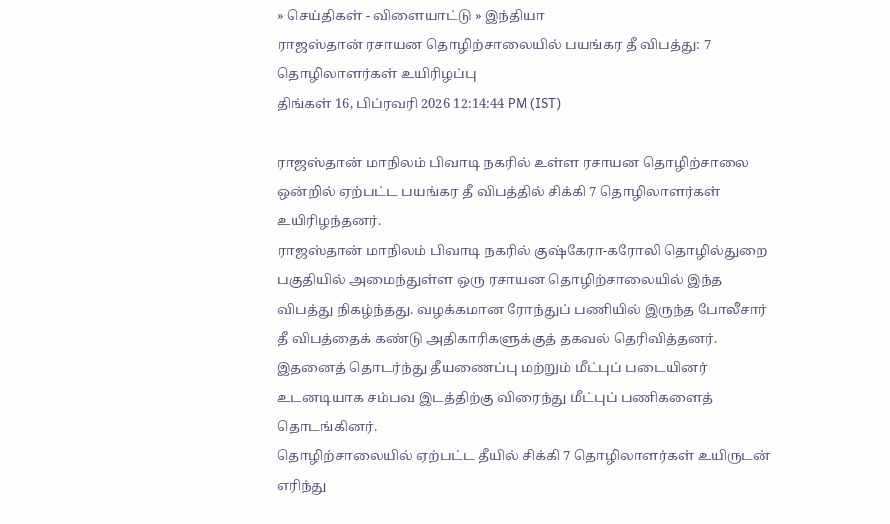» செய்திகள் - விளையாட்டு » இந்தியா
ராஜஸ்தான் ரசாயன தொழிற்சாலையில் பயங்கர தீ விபத்து: 7 தொழிலாளர்கள் உயிரிழப்பு
திங்கள் 16, பிப்ரவரி 2026 12:14:44 PM (IST)

ராஜஸ்தான் மாநிலம் பிவாடி நகரில் உள்ள ரசாயன தொழிற்சாலை ஒன்றில் ஏற்பட்ட பயங்கர தீ விபத்தில் சிக்கி 7 தொழிலாளர்கள் உயிரிழந்தனர்.
ராஜஸ்தான் மாநிலம் பிவாடி நகரில் குஷ்கேரா-கரோலி தொழில்துறை பகுதியில் அமைந்துள்ள ஒரு ரசாயன தொழிற்சாலையில் இந்த விபத்து நிகழ்ந்தது. வழக்கமான ரோந்துப் பணியில் இருந்த போலீசார் தீ விபத்தைக் கண்டு அதிகாரிகளுக்குத் தகவல் தெரிவித்தனர். இதனைத் தொடர்ந்து தீயணைப்பு மற்றும் மீட்புப் படையினர் உடனடியாக சம்பவ இடத்திற்கு விரைந்து மீட்புப் பணிகளைத் தொடங்கினர்.
தொழிற்சாலையில் ஏற்பட்ட தீயில் சிக்கி 7 தொழிலாளர்கள் உயிருடன் எரிந்து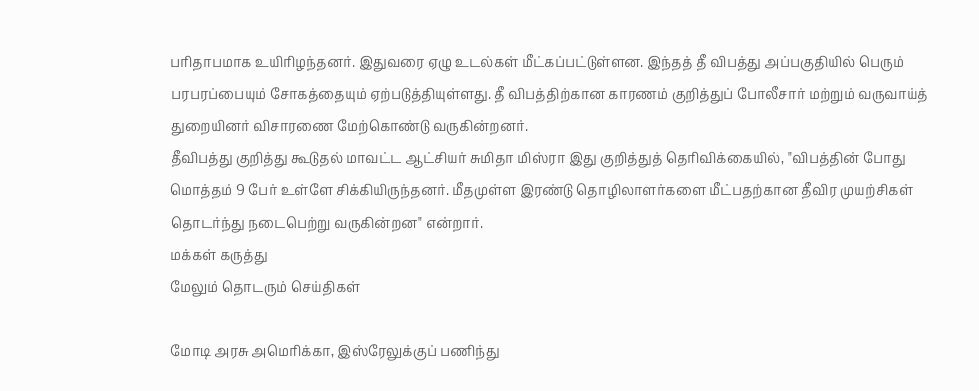பரிதாபமாக உயிரிழந்தனர். இதுவரை ஏழு உடல்கள் மீட்கப்பட்டுள்ளன. இந்தத் தீ விபத்து அப்பகுதியில் பெரும் பரபரப்பையும் சோகத்தையும் ஏற்படுத்தியுள்ளது. தீ விபத்திற்கான காரணம் குறித்துப் போலீசார் மற்றும் வருவாய்த் துறையினர் விசாரணை மேற்கொண்டு வருகின்றனர்.
தீவிபத்து குறித்து கூடுதல் மாவட்ட ஆட்சியர் சுமிதா மிஸ்ரா இது குறித்துத் தெரிவிக்கையில், "விபத்தின் போது மொத்தம் 9 பேர் உள்ளே சிக்கியிருந்தனர். மீதமுள்ள இரண்டு தொழிலாளர்களை மீட்பதற்கான தீவிர முயற்சிகள் தொடர்ந்து நடைபெற்று வருகின்றன" என்றார்.
மக்கள் கருத்து
மேலும் தொடரும் செய்திகள்

மோடி அரசு அமெரிக்கா, இஸ்ரேலுக்குப் பணிந்து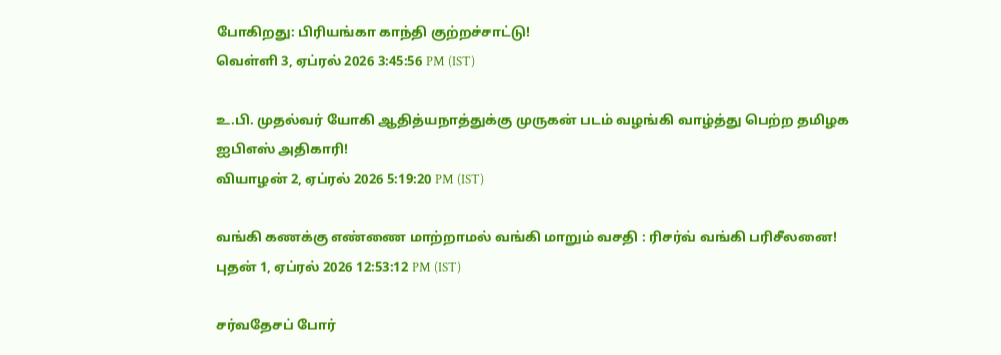போகிறது: பிரியங்கா காந்தி குற்றச்சாட்டு!
வெள்ளி 3, ஏப்ரல் 2026 3:45:56 PM (IST)

உ.பி. முதல்வர் யோகி ஆதித்யநாத்துக்கு முருகன் படம் வழங்கி வாழ்த்து பெற்ற தமிழக ஐபிஎஸ் அதிகாரி!
வியாழன் 2, ஏப்ரல் 2026 5:19:20 PM (IST)

வங்கி கணக்கு எண்ணை மாற்றாமல் வங்கி மாறும் வசதி : ரிசர்வ் வங்கி பரிசீலனை!
புதன் 1, ஏப்ரல் 2026 12:53:12 PM (IST)

சர்வதேசப் போர்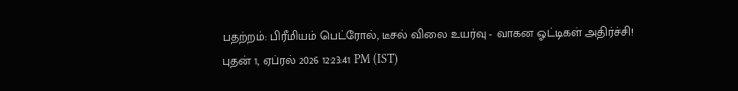பதற்றம்: பிரீமியம் பெட்ரோல், டீசல் விலை உயர்வு - வாகன ஓட்டிகள் அதிர்ச்சி!
புதன் 1, ஏப்ரல் 2026 12:23:41 PM (IST)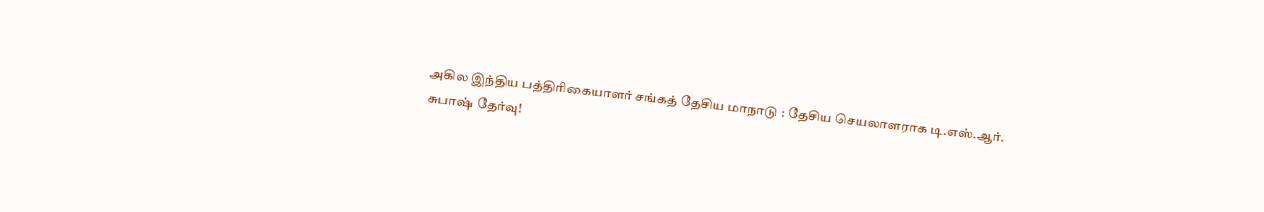அகில இந்திய பத்திரிகையாளர் சங்கத் தேசிய மாநாடு : தேசிய செயலாளராக டி.எஸ்.ஆர். சுபாஷ் தேர்வு!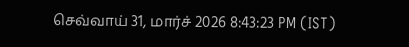செவ்வாய் 31, மார்ச் 2026 8:43:23 PM (IST)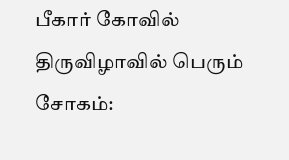பீகார் கோவில் திருவிழாவில் பெரும் சோகம்: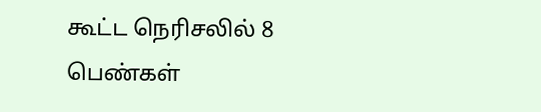கூட்ட நெரிசலில் 8 பெண்கள்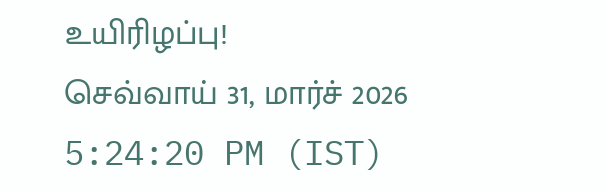உயிரிழப்பு!
செவ்வாய் 31, மார்ச் 2026 5:24:20 PM (IST)